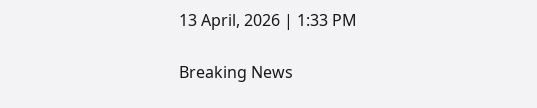13 April, 2026 | 1:33 PM

Breaking News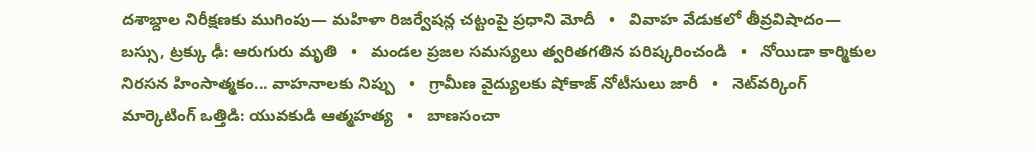దశాబ్దాల నిరీక్షణకు ముగింపు— మహిళా రిజర్వేషన్ల చట్టంపై ప్రధాని మోదీ   •   వివాహ వేడుకలో తీవ్రవిషాదం— బస్సు, ట్రక్కు ఢీ: ఆరుగురు మృతి   •   మండల ప్రజల సమస్యలు త్వరితగతిన పరిష్కరించండి   •   నోయిడా కార్మికుల నిరసన హింసాత్మకం... వాహనాలకు నిప్పు   •   గ్రామీణ వైద్యులకు షోకాజ్ నోటీసులు జారీ   •   నెట్‌వర్కింగ్ మార్కెటింగ్ ఒత్తిడి: యువకుడి ఆత్మహత్య   •   బాణసంచా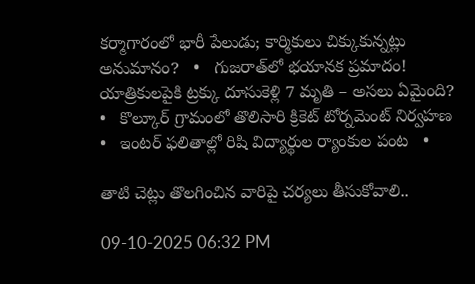కర్మాగారంలో భారీ పేలుడు; కార్మికులు చిక్కుకున్నట్లు అనుమానం?   •   గుజరాత్‌లో భయానక ప్రమాదం! యాత్రికులపైకి ట్రక్కు దూసుకెళ్లి 7 మృతి – అసలు ఏమైంది?   •   కొల్కూర్ గ్రామంలో తొలిసారి క్రికెట్ టోర్నమెంట్ నిర్వహణ   •   ఇంటర్ ఫలితాల్లో రిషి విద్యార్థుల ర్యాంకుల పంట   •

తాటి చెట్లు తొలగించిన వారిపై చర్యలు తీసుకోవాలి..

09-10-2025 06:32 PM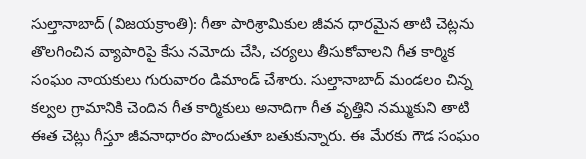సుల్తానాబాద్ (విజయక్రాంతి): గీతా పారిశ్రామికుల జీవన ధారమైన తాటి చెట్లను తొలగించిన వ్యాపారిపై కేసు నమోదు చేసి, చర్యలు తీసుకోవాలని గీత కార్మిక సంఘం నాయకులు గురువారం డిమాండ్ చేశారు. సుల్తానాబాద్ మండలం చిన్న కల్వల గ్రామానికి చెందిన గీత కార్మికులు అనాదిగా గీత వృత్తిని నమ్ముకుని తాటి ఈత చెట్లు గీస్తూ జీవనాధారం పొందుతూ బతుకున్నారు. ఈ మేరకు గౌడ సంఘం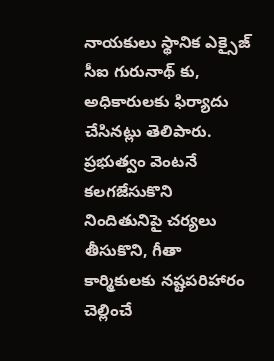నాయకులు స్థానిక ఎక్సైజ్ సీఐ గురునాథ్ కు, అధికారులకు ఫిర్యాదు చేసినట్లు తెలిపారు. ప్రభుత్వం వెంటనే కలగజేసుకొని నిందితునిపై చర్యలు తీసుకొని, గీతా కార్మికులకు నష్టపరిహారం చెల్లించే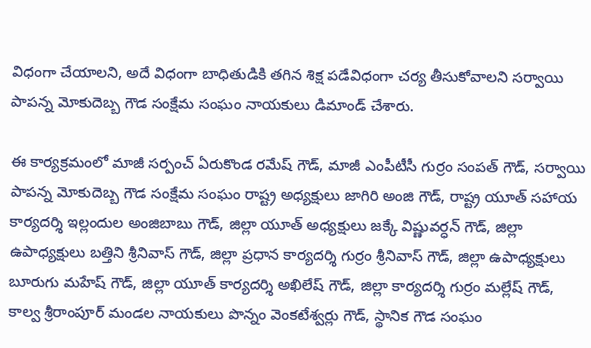విధంగా చేయాలని, అదే విధంగా బాధితుడికి తగిన శిక్ష పడేవిధంగా చర్య తీసుకోవాలని సర్వాయి పాపన్న మోకుదెబ్బ గౌడ సంక్షేమ సంఘం నాయకులు డిమాండ్ చేశారు.

ఈ కార్యక్రమంలో మాజీ సర్పంచ్ ఏరుకొండ రమేష్ గౌడ్, మాజీ ఎంపీటీసీ గుర్రం సంపత్ గౌడ్, సర్వాయి పాపన్న మోకుదెబ్బ గౌడ సంక్షేమ సంఘం రాష్ట్ర అధ్యక్షులు జాగిరి అంజి గౌడ్, రాష్ట్ర యూత్ సహాయ కార్యదర్శి ఇల్లందుల అంజిబాబు గౌడ్, జిల్లా యూత్ అధ్యక్షులు జక్కే విష్ణువర్ధన్ గౌడ్, జిల్లా ఉపాధ్యక్షులు బత్తిని శ్రీనివాస్ గౌడ్, జిల్లా ప్రధాన కార్యదర్శి గుర్రం శ్రీనివాస్ గౌడ్, జిల్లా ఉపాధ్యక్షులు బూరుగు మహేష్ గౌడ్, జిల్లా యూత్ కార్యదర్శి అఖిలేష్ గౌడ్, జిల్లా కార్యదర్శి గుర్రం మల్లేష్ గౌడ్, కాల్వ శ్రీరాంపూర్ మండల నాయకులు పొన్నం వెంకటేశ్వర్లు గౌడ్, స్థానిక గౌడ సంఘం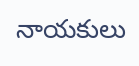నాయకులు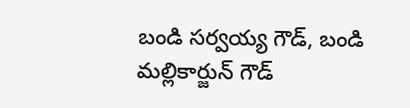బండి సర్వయ్య గౌడ్, బండి మల్లికార్జున్ గౌడ్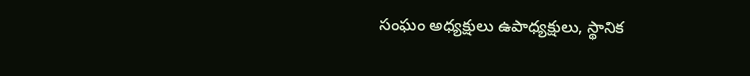సంఘం అధ్యక్షులు ఉపాధ్యక్షులు, స్థానిక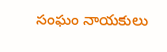సంఘం నాయకులు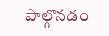పాల్గొనడం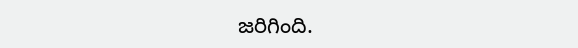జరిగింది.